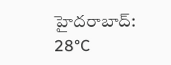హైదరాబాద్: 28°C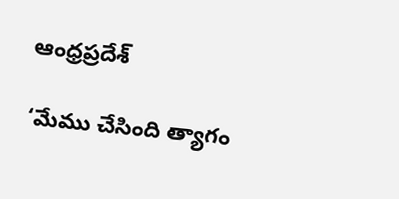ఆంధ్రప్రదేశ్

‘మేము చేసింది త్యాగం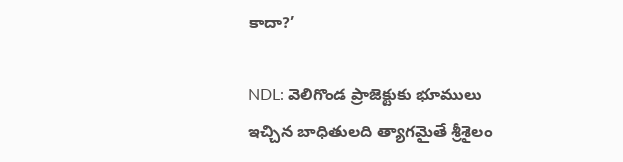కాదా?’

NDL: వెలిగొండ ప్రాజెక్టుకు భూములు ఇచ్చిన బాధితులది త్యాగమైతే శ్రీశైలం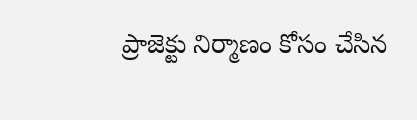ప్రాజెక్టు నిర్మాణం కోసం చేసిన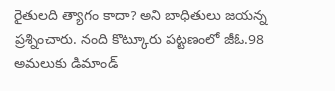రైతులది త్యాగం కాదా? అని బాధితులు జయన్న ప్రశ్నించారు. నంది కొట్కూరు పట్టణంలో జీఓ.98 అమలుకు డిమాండ్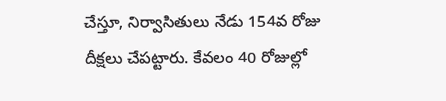చేస్తూ, నిర్వాసితులు నేడు 154వ రోజు దీక్షలు చేపట్టారు. కేవలం 40 రోజుల్లో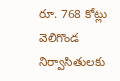రూ. 768 కోట్లు వెలిగొండ నిర్వాసితులకు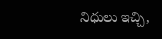నిధులు ఇచ్చి,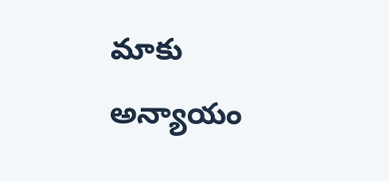మాకు అన్యాయం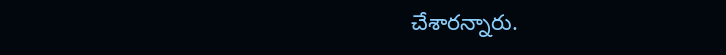చేశారన్నారు.